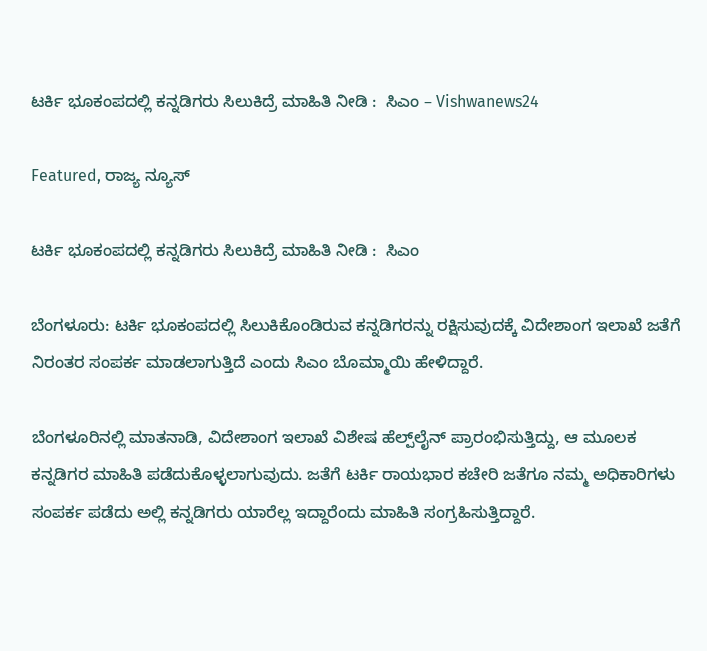ಟರ್ಕಿ ಭೂಕಂಪದಲ್ಲಿ ಕನ್ನಡಿಗರು ಸಿಲುಕಿದ್ರೆ ಮಾಹಿತಿ ನೀಡಿ :  ಸಿಎಂ – Vishwanews24

Featured, ರಾಜ್ಯ ನ್ಯೂಸ್

ಟರ್ಕಿ ಭೂಕಂಪದಲ್ಲಿ ಕನ್ನಡಿಗರು ಸಿಲುಕಿದ್ರೆ ಮಾಹಿತಿ ನೀಡಿ :  ಸಿಎಂ

ಬೆಂಗಳೂರು: ಟರ್ಕಿ ಭೂಕಂಪದಲ್ಲಿ ಸಿಲುಕಿಕೊಂಡಿರುವ ಕನ್ನಡಿಗರನ್ನು ರಕ್ಷಿಸುವುದಕ್ಕೆ ವಿದೇಶಾಂಗ ಇಲಾಖೆ ಜತೆಗೆ ನಿರಂತರ ಸಂಪರ್ಕ ಮಾಡಲಾಗುತ್ತಿದೆ ಎಂದು ಸಿಎಂ ಬೊಮ್ಮಾಯಿ ಹೇಳಿದ್ದಾರೆ.

ಬೆಂಗಳೂರಿನಲ್ಲಿ ಮಾತನಾಡಿ, ವಿದೇಶಾಂಗ ಇಲಾಖೆ ವಿಶೇಷ ಹೆಲ್ಪ್‌ಲೈನ್‌ ಪ್ರಾರಂಭಿಸುತ್ತಿದ್ದು, ಆ ಮೂಲಕ ಕನ್ನಡಿಗರ ಮಾಹಿತಿ ಪಡೆದುಕೊಳ್ಳಲಾಗುವುದು. ಜತೆಗೆ ಟರ್ಕಿ ರಾಯಭಾರ ಕಚೇರಿ ಜತೆಗೂ ನಮ್ಮ ಅಧಿಕಾರಿಗಳು ಸಂಪರ್ಕ ಪಡೆದು ಅಲ್ಲಿ ಕನ್ನಡಿಗರು ಯಾರೆಲ್ಲ ಇದ್ದಾರೆಂದು ಮಾಹಿತಿ ಸಂಗ್ರಹಿಸುತ್ತಿದ್ದಾರೆ.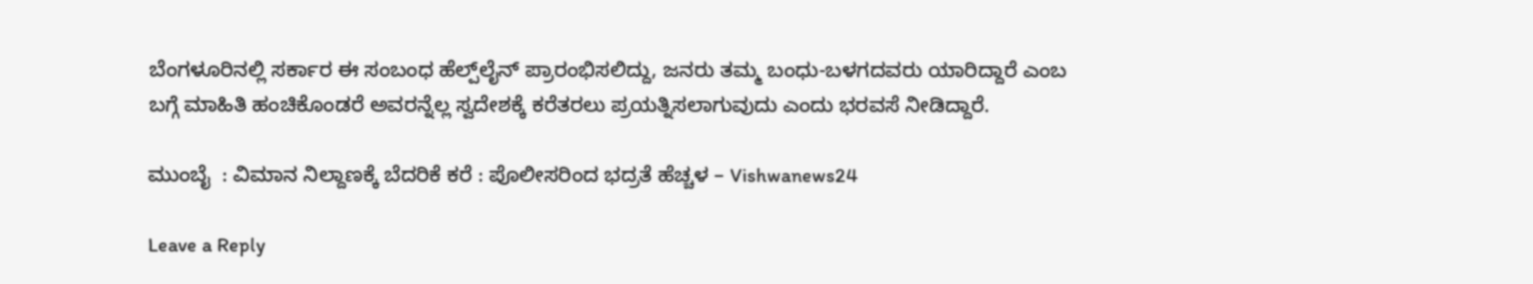ಬೆಂಗಳೂರಿನಲ್ಲಿ ಸರ್ಕಾರ ಈ ಸಂಬಂಧ ಹೆಲ್ಪ್‌ಲೈನ್‌ ಪ್ರಾರಂಭಿಸಲಿದ್ದು, ಜನರು ತಮ್ಮ ಬಂಧು-ಬಳಗದವರು ಯಾರಿದ್ದಾರೆ ಎಂಬ ಬಗ್ಗೆ ಮಾಹಿತಿ ಹಂಚಿಕೊಂಡರೆ ಅವರನ್ನೆಲ್ಲ ಸ್ವದೇಶಕ್ಕೆ ಕರೆತರಲು ಪ್ರಯತ್ನಿಸಲಾಗುವುದು ಎಂದು ಭರವಸೆ ನೀಡಿದ್ದಾರೆ.

ಮುಂಬೈ  : ವಿಮಾನ ನಿಲ್ದಾಣಕ್ಕೆ ಬೆದರಿಕೆ ಕರೆ : ಪೊಲೀಸರಿಂದ ಭದ್ರತೆ ಹೆಚ್ಚಳ – Vishwanews24

Leave a Reply